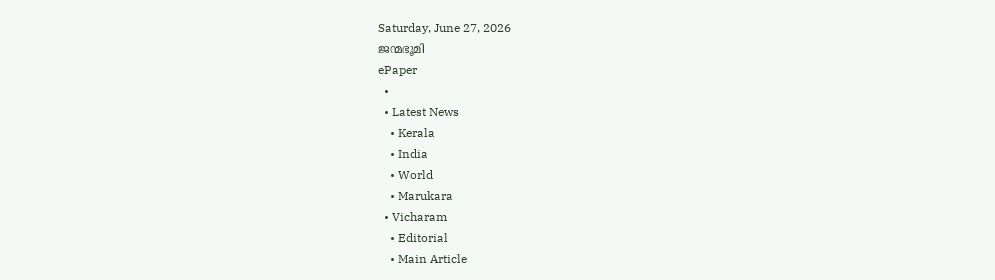Saturday, June 27, 2026
ജന്മഭൂമി
ePaper
  •
  • Latest News
    • Kerala
    • India
    • World
    • Marukara
  • Vicharam
    • Editorial
    • Main Article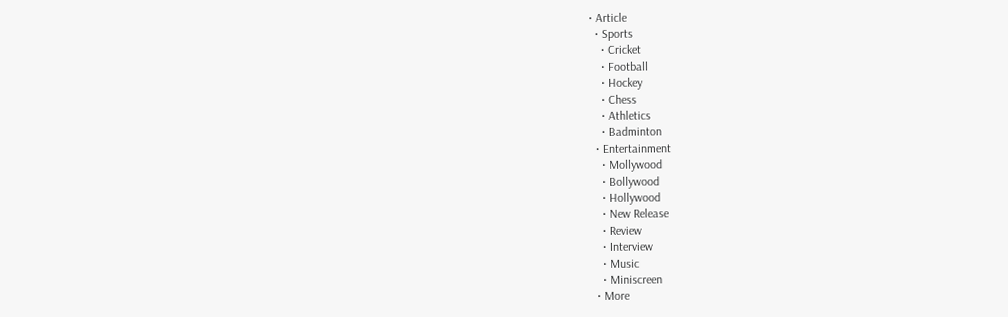• Article
  • Sports
    • Cricket
    • Football
    • Hockey
    • Chess
    • Athletics
    • Badminton
  • Entertainment
    • Mollywood
    • Bollywood
    • Hollywood
    • New Release
    • Review
    • Interview
    • Music
    • Miniscreen
  • More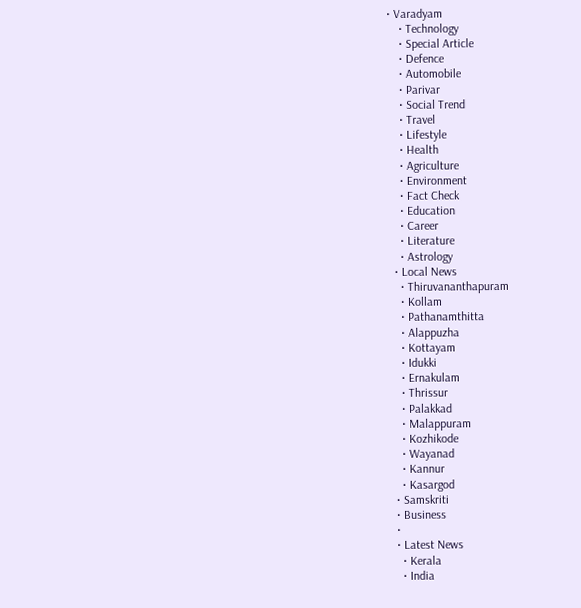• Varadyam
    • Technology
    • Special Article
    • Defence
    • Automobile
    • Parivar
    • Social Trend
    • Travel
    • Lifestyle
    • Health
    • Agriculture
    • Environment
    • Fact Check
    • Education
    • Career
    • Literature
    • Astrology
  • Local News
    • Thiruvananthapuram
    • Kollam
    • Pathanamthitta
    • Alappuzha
    • Kottayam
    • Idukki
    • Ernakulam
    • Thrissur
    • Palakkad
    • Malappuram
    • Kozhikode
    • Wayanad
    • Kannur
    • Kasargod
  • Samskriti
  • Business
  •
  • Latest News
    • Kerala
    • India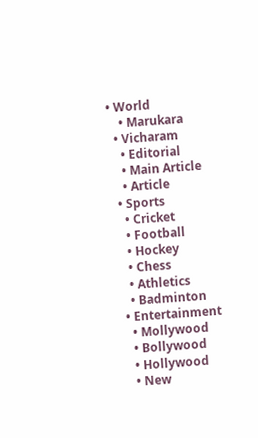• World
    • Marukara
  • Vicharam
    • Editorial
    • Main Article
    • Article
  • Sports
    • Cricket
    • Football
    • Hockey
    • Chess
    • Athletics
    • Badminton
  • Entertainment
    • Mollywood
    • Bollywood
    • Hollywood
    • New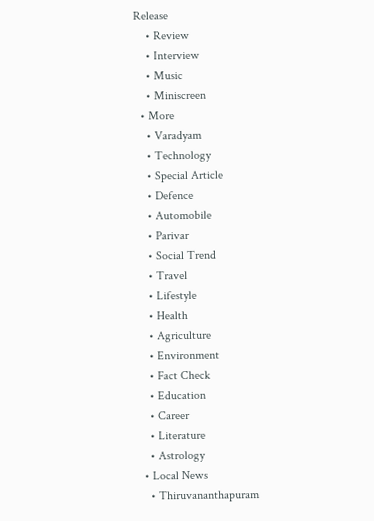Release
    • Review
    • Interview
    • Music
    • Miniscreen
  • More
    • Varadyam
    • Technology
    • Special Article
    • Defence
    • Automobile
    • Parivar
    • Social Trend
    • Travel
    • Lifestyle
    • Health
    • Agriculture
    • Environment
    • Fact Check
    • Education
    • Career
    • Literature
    • Astrology
  • Local News
    • Thiruvananthapuram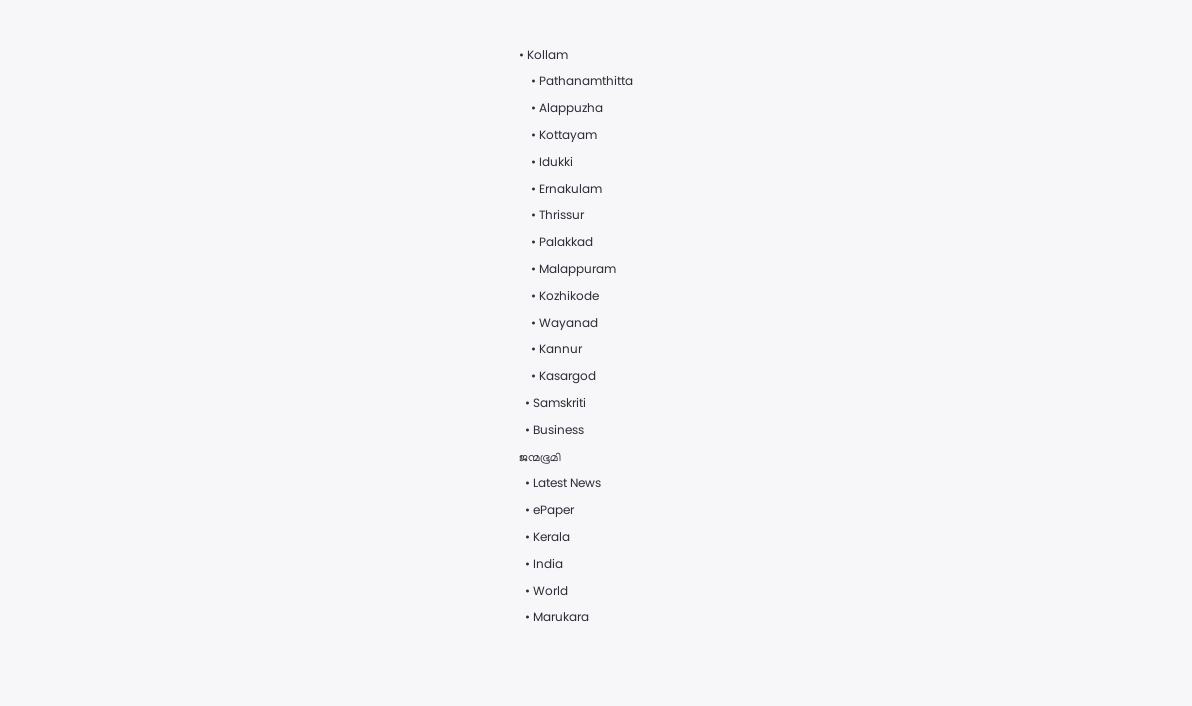• Kollam
    • Pathanamthitta
    • Alappuzha
    • Kottayam
    • Idukki
    • Ernakulam
    • Thrissur
    • Palakkad
    • Malappuram
    • Kozhikode
    • Wayanad
    • Kannur
    • Kasargod
  • Samskriti
  • Business
ജന്മഭൂമി
  • Latest News
  • ePaper
  • Kerala
  • India
  • World
  • Marukara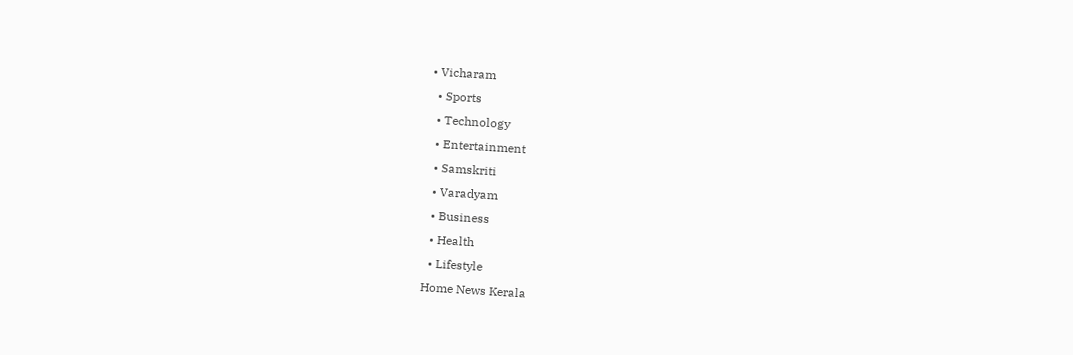• Vicharam
  • Sports
  • Technology
  • Entertainment
  • Samskriti
  • Varadyam
  • Business
  • Health
  • Lifestyle
Home News Kerala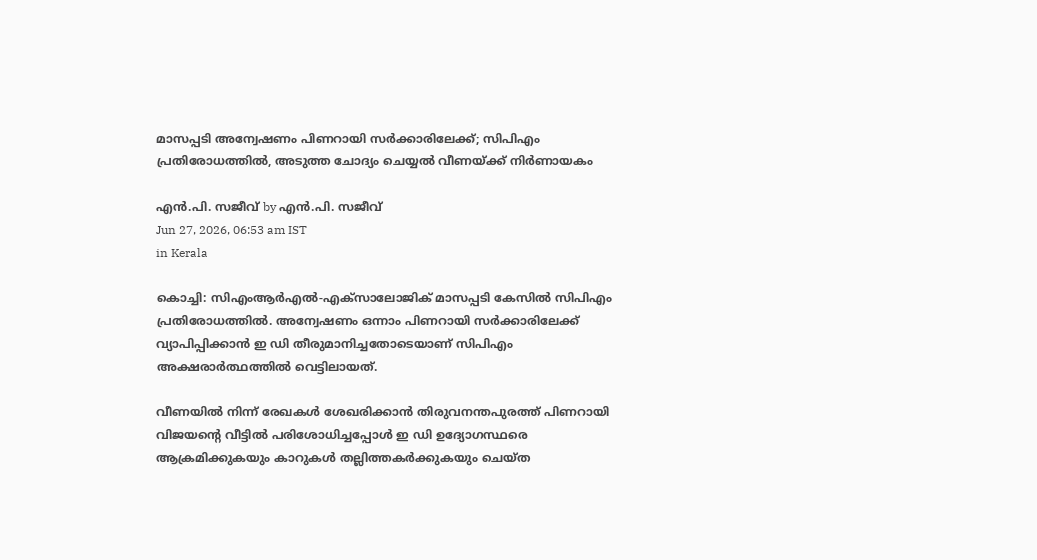മാസപ്പടി അന്വേഷണം പിണറായി സര്‍ക്കാരിലേക്ക്; സിപിഎം പ്രതിരോധത്തില്‍, അടുത്ത ചോദ്യം ചെയ്യല്‍ വീണയ്‌ക്ക് നിര്‍ണായകം

എന്‍.പി. സജീവ് by എന്‍.പി. സജീവ്
Jun 27, 2026, 06:53 am IST
in Kerala

കൊച്ചി: സിഎംആര്‍എല്‍-എക്സാലോജിക് മാസപ്പടി കേസില്‍ സിപിഎം പ്രതിരോധത്തില്‍. അന്വേഷണം ഒന്നാം പിണറായി സര്‍ക്കാരിലേക്ക് വ്യാപിപ്പിക്കാന്‍ ഇ ഡി തീരുമാനിച്ചതോടെയാണ് സിപിഎം അക്ഷരാര്‍ത്ഥത്തില്‍ വെട്ടിലായത്.

വീണയില്‍ നിന്ന് രേഖകള്‍ ശേഖരിക്കാന്‍ തിരുവനന്തപുരത്ത് പിണറായി വിജയന്റെ വീട്ടില്‍ പരിശോധിച്ചപ്പോള്‍ ഇ ഡി ഉദ്യോഗസ്ഥരെ ആക്രമിക്കുകയും കാറുകള്‍ തല്ലിത്തകര്‍ക്കുകയും ചെയ്ത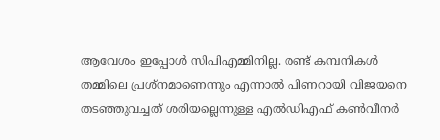ആവേശം ഇപ്പോള്‍ സിപിഎമ്മിനില്ല. രണ്ട് കമ്പനികള്‍ തമ്മിലെ പ്രശ്‌നമാണെന്നും എന്നാല്‍ പിണറായി വിജയനെ തടഞ്ഞുവച്ചത് ശരിയല്ലെന്നുള്ള എല്‍ഡിഎഫ് കണ്‍വീനര്‍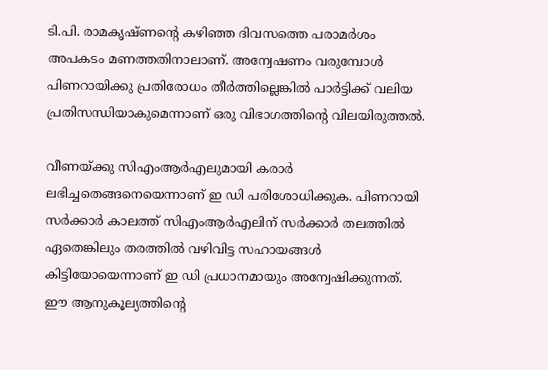ടി.പി. രാമകൃഷ്ണന്റെ കഴിഞ്ഞ ദിവസത്തെ പരാമര്‍ശം അപകടം മണത്തതിനാലാണ്. അന്വേഷണം വരുമ്പോള്‍ പിണറായിക്കു പ്രതിരോധം തീര്‍ത്തില്ലെങ്കില്‍ പാര്‍ട്ടിക്ക് വലിയ പ്രതിസന്ധിയാകുമെന്നാണ് ഒരു വിഭാഗത്തിന്റെ വിലയിരുത്തല്‍.

വീണയ്‌ക്കു സിഎംആര്‍എലുമായി കരാര്‍ ലഭിച്ചതെങ്ങനെയെന്നാണ് ഇ ഡി പരിശോധിക്കുക. പിണറായി സര്‍ക്കാര്‍ കാലത്ത് സിഎംആര്‍എലിന് സര്‍ക്കാര്‍ തലത്തില്‍ ഏതെങ്കിലും തരത്തില്‍ വഴിവിട്ട സഹായങ്ങള്‍ കിട്ടിയോയെന്നാണ് ഇ ഡി പ്രധാനമായും അന്വേഷിക്കുന്നത്. ഈ ആനുകൂല്യത്തിന്റെ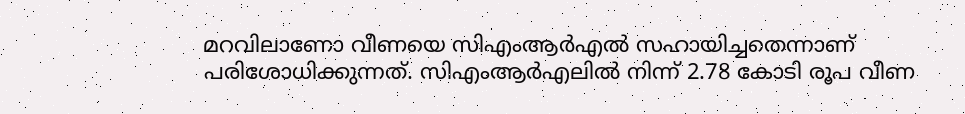മറവിലാണോ വീണയെ സിഎംആര്‍എല്‍ സഹായിച്ചതെന്നാണ് പരിശോധിക്കുന്നത്. സിഎംആര്‍എലില്‍ നിന്ന് 2.78 കോടി രൂപ വീണ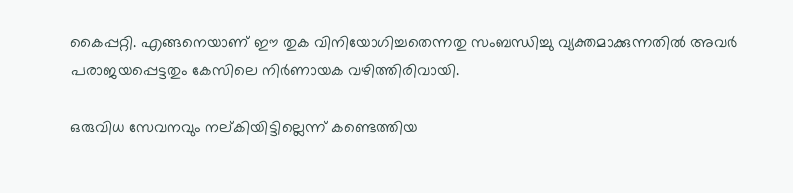കൈപ്പറ്റി. എങ്ങനെയാണ് ഈ തുക വിനിയോഗിച്ചതെന്നതു സംബന്ധിച്ചു വ്യക്തമാക്കുന്നതില്‍ അവര്‍ പരാജയപ്പെട്ടതും കേസിലെ നിര്‍ണായക വഴിത്തിരിവായി.

ഒരുവിധ സേവനവും നല്കിയിട്ടില്ലെന്ന് കണ്ടെത്തിയ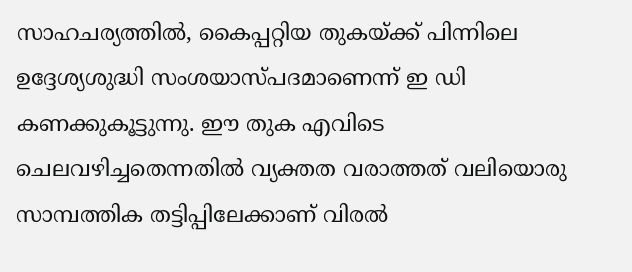സാഹചര്യത്തില്‍, കൈപ്പറ്റിയ തുകയ്‌ക്ക് പിന്നിലെ ഉദ്ദേശ്യശുദ്ധി സംശയാസ്പദമാണെന്ന് ഇ ഡി കണക്കുകൂട്ടുന്നു. ഈ തുക എവിടെ ചെലവഴിച്ചതെന്നതില്‍ വ്യക്തത വരാത്തത് വലിയൊരു സാമ്പത്തിക തട്ടിപ്പിലേക്കാണ് വിരല്‍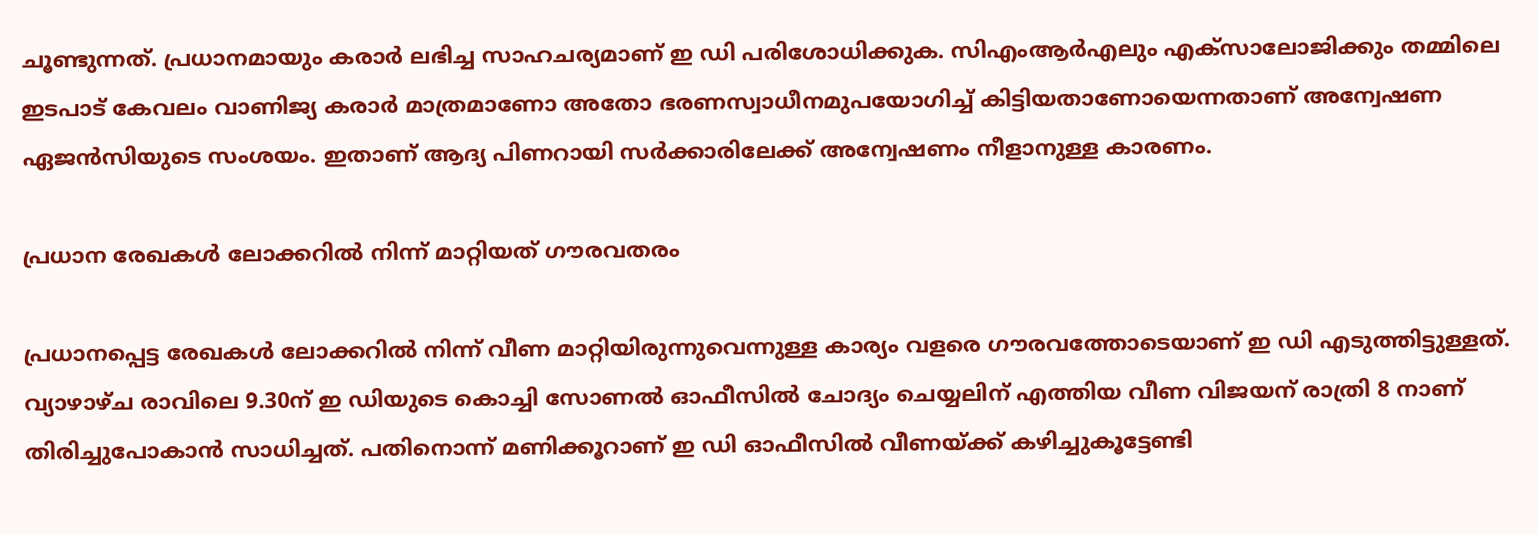ചൂണ്ടുന്നത്. പ്രധാനമായും കരാര്‍ ലഭിച്ച സാഹചര്യമാണ് ഇ ഡി പരിശോധിക്കുക. സിഎംആര്‍എലും എക്സാലോജിക്കും തമ്മിലെ ഇടപാട് കേവലം വാണിജ്യ കരാര്‍ മാത്രമാണോ അതോ ഭരണസ്വാധീനമുപയോഗിച്ച് കിട്ടിയതാണോയെന്നതാണ് അന്വേഷണ ഏജന്‍സിയുടെ സംശയം. ഇതാണ് ആദ്യ പിണറായി സര്‍ക്കാരിലേക്ക് അന്വേഷണം നീളാനുള്ള കാരണം.

പ്രധാന രേഖകള്‍ ലോക്കറില്‍ നിന്ന് മാറ്റിയത് ഗൗരവതരം

പ്രധാനപ്പെട്ട രേഖകള്‍ ലോക്കറില്‍ നിന്ന് വീണ മാറ്റിയിരുന്നുവെന്നുള്ള കാര്യം വളരെ ഗൗരവത്തോടെയാണ് ഇ ഡി എടുത്തിട്ടുള്ളത്. വ്യാഴാഴ്ച രാവിലെ 9.30ന് ഇ ഡിയുടെ കൊച്ചി സോണല്‍ ഓഫീസില്‍ ചോദ്യം ചെയ്യലിന് എത്തിയ വീണ വിജയന് രാത്രി 8 നാണ് തിരിച്ചുപോകാന്‍ സാധിച്ചത്. പതിനൊന്ന് മണിക്കൂറാണ് ഇ ഡി ഓഫീസില്‍ വീണയ്‌ക്ക് കഴിച്ചുകൂട്ടേണ്ടി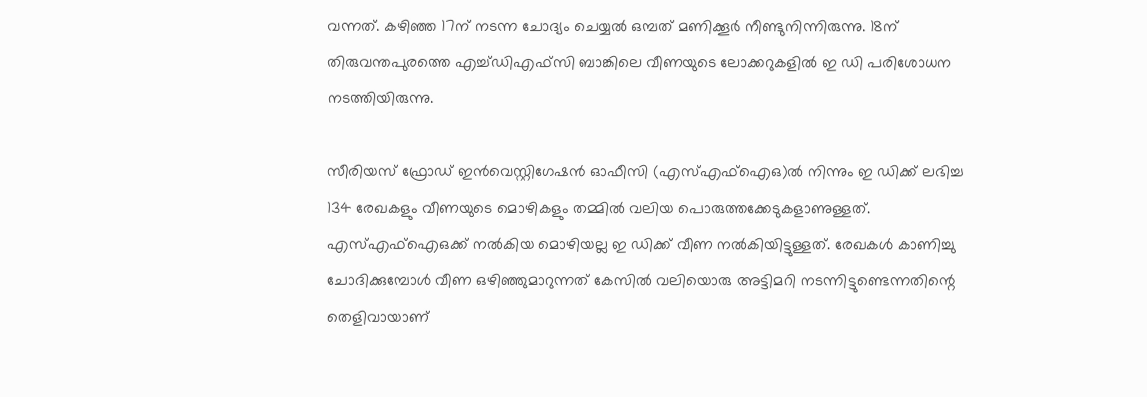വന്നത്. കഴിഞ്ഞ 17ന് നടന്ന ചോദ്യം ചെയ്യല്‍ ഒമ്പത് മണിക്കൂര്‍ നീണ്ടുനിന്നിരുന്നു. 18ന് തിരുവന്തപുരത്തെ എച്ച്ഡിഎഫ്‌സി ബാങ്കിലെ വീണയുടെ ലോക്കറുകളില്‍ ഇ ഡി പരിശോധന നടത്തിയിരുന്നു.

സീരിയസ് ഫ്രോഡ് ഇന്‍വെസ്റ്റിഗേഷന്‍ ഓഫീസി (എസ്എഫ്‌ഐഒ)ല്‍ നിന്നും ഇ ഡിക്ക് ലഭിച്ച 134 രേഖകളും വീണയുടെ മൊഴികളും തമ്മില്‍ വലിയ പൊരുത്തക്കേടുകളാണുള്ളത്. എസ്എഫ്‌ഐഒക്ക് നല്‍കിയ മൊഴിയല്ല ഇ ഡിക്ക് വീണ നല്‍കിയിട്ടുള്ളത്. രേഖകള്‍ കാണിച്ചു ചോദിക്കുമ്പോള്‍ വീണ ഒഴിഞ്ഞുമാറുന്നത് കേസില്‍ വലിയൊരു അട്ടിമറി നടന്നിട്ടുണ്ടെന്നതിന്റെ തെളിവായാണ്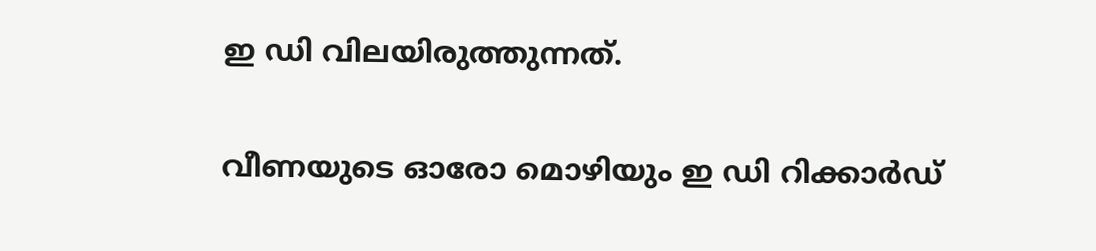ഇ ഡി വിലയിരുത്തുന്നത്.

വീണയുടെ ഓരോ മൊഴിയും ഇ ഡി റിക്കാര്‍ഡ്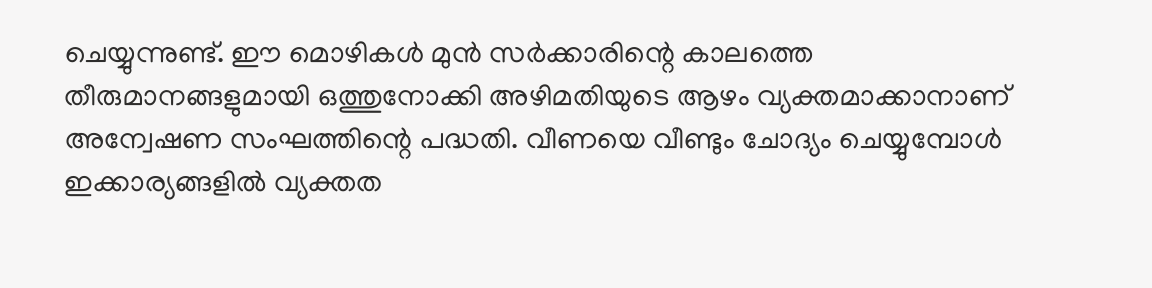ചെയ്യുന്നുണ്ട്. ഈ മൊഴികള്‍ മുന്‍ സര്‍ക്കാരിന്റെ കാലത്തെ തീരുമാനങ്ങളുമായി ഒത്തുനോക്കി അഴിമതിയുടെ ആഴം വ്യക്തമാക്കാനാണ് അന്വേഷണ സംഘത്തിന്റെ പദ്ധതി. വീണയെ വീണ്ടും ചോദ്യം ചെയ്യുമ്പോള്‍ ഇക്കാര്യങ്ങളില്‍ വ്യക്തത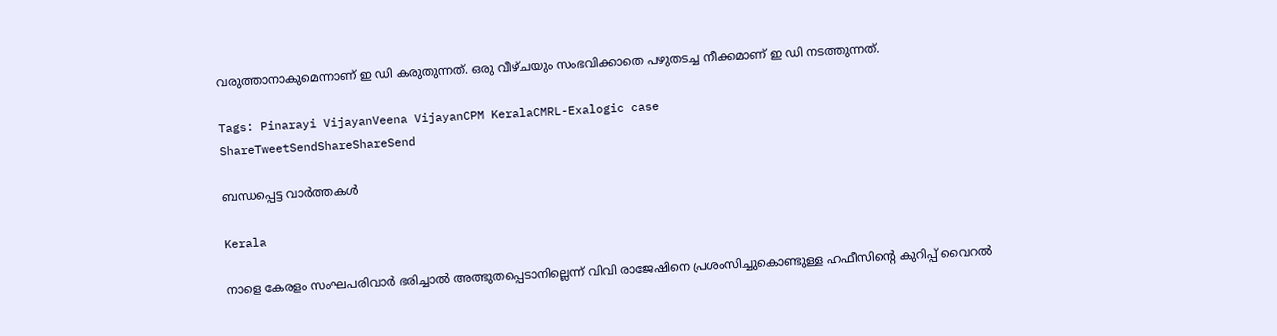വരുത്താനാകുമെന്നാണ് ഇ ഡി കരുതുന്നത്. ഒരു വീഴ്ചയും സംഭവിക്കാതെ പഴുതടച്ച നീക്കമാണ് ഇ ഡി നടത്തുന്നത്.

Tags: Pinarayi VijayanVeena VijayanCPM KeralaCMRL-Exalogic case
ShareTweetSendShareShareSend

ബന്ധപ്പെട്ട വാര്‍ത്തകള്‍

Kerala

നാളെ കേരളം സംഘപരിവാർ ഭരിച്ചാൽ അത്ഭുതപ്പെടാനില്ലെന്ന് വിവി രാജേഷിനെ പ്രശംസിച്ചുകൊണ്ടുള്ള ഹഫീസിന്റെ കുറിപ്പ് വൈറല്‍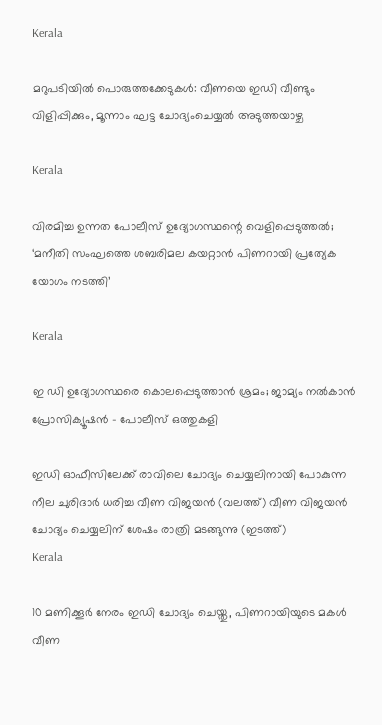Kerala

മറുപടിയിൽ പൊരുത്തക്കേടുകൾ: വീണയെ ഇഡി വീണ്ടും വിളിപ്പിക്കും, മൂന്നാം ഘട്ട ചോദ്യംചെയ്യൽ അടുത്തയാഴ്ച

Kerala

വിരമിച്ച ഉന്നത പോലീസ് ഉദ്യോഗസ്ഥന്റെ വെളിപ്പെടുത്തല്‍; ‘മനീതി സംഘത്തെ ശബരിമല കയറ്റാന്‍ പിണറായി പ്രത്യേക യോഗം നടത്തി’

Kerala

ഇ ഡി ഉദ്യോഗസ്ഥരെ കൊലപ്പെടുത്താന്‍ ശ്രമം; ജാമ്യം നല്‍കാന്‍ പ്രോസിക്യൂഷന്‍ – പോലീസ് ഒത്തുകളി

ഇഡി ഓഫീസിലേക്ക് രാവിലെ ചോദ്യം ചെയ്യലിനായി പോകുന്ന നീല ചുരിദാര്‍ ധരിച്ച വീണ വിജയന്‍ (വലത്ത്) വീണ വിജയന്‍ ചോദ്യം ചെയ്യലിന് ശേഷം രാത്രി മടങ്ങുന്നു (ഇടത്ത്)
Kerala

10 മണിക്കൂര്‍ നേരം ഇഡി ചോദ്യം ചെയ്തു, പിണറായിയുടെ മകള്‍ വീണ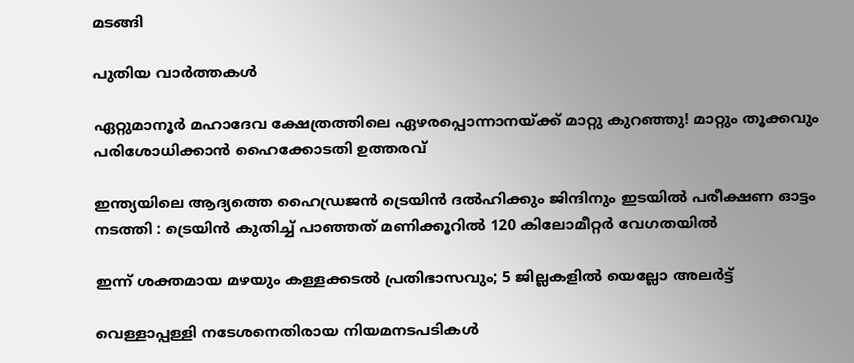മടങ്ങി

പുതിയ വാര്‍ത്തകള്‍

ഏറ്റുമാനൂർ മഹാദേവ ക്ഷേത്രത്തിലെ ഏഴരപ്പൊന്നാനയ്‌ക്ക് മാറ്റു കുറഞ്ഞു! മാറ്റും തൂക്കവും പരിശോധിക്കാൻ ഹൈക്കോടതി ഉത്തരവ്

ഇന്ത്യയിലെ ആദ്യത്തെ ഹൈഡ്രജൻ ട്രെയിൻ ദൽഹിക്കും ജിന്ദിനും ഇടയിൽ പരീക്ഷണ ഓട്ടം നടത്തി : ട്രെയിൻ കുതിച്ച് പാഞ്ഞത് മണിക്കൂറിൽ 120 കിലോമീറ്റർ വേഗതയിൽ

ഇന്ന് ശക്തമായ മഴയും കള്ളക്കടൽ പ്രതിഭാസവും; 5 ജില്ലകളിൽ യെല്ലോ അലർട്ട്

വെള്ളാപ്പള്ളി നടേശനെതിരായ നിയമനടപടികള്‍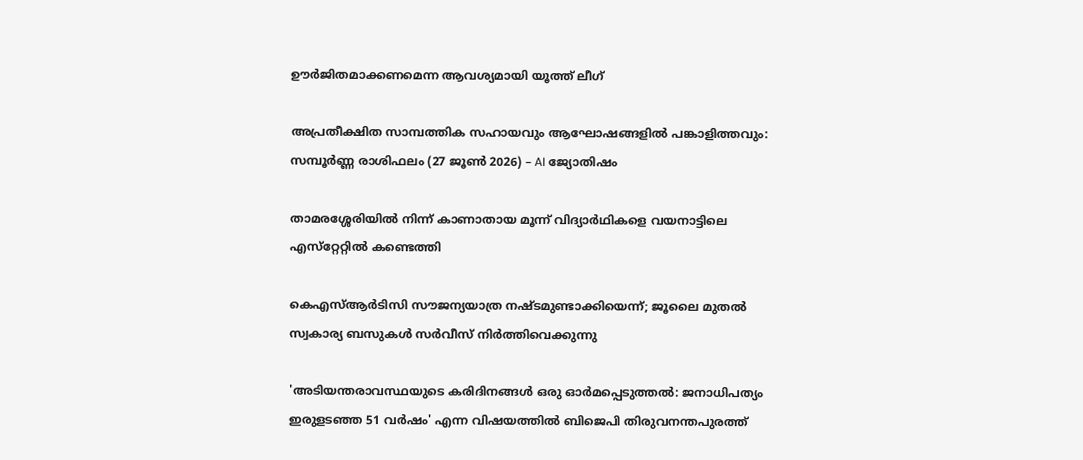ഊര്‍ജിതമാക്കണമെന്ന ആവശ്യമായി യൂത്ത് ലീഗ്

അപ്രതീക്ഷിത സാമ്പത്തിക സഹായവും ആഘോഷങ്ങളിൽ പങ്കാളിത്തവും: സമ്പൂർണ്ണ രാശിഫലം (27 ജൂൺ 2026) – AI ജ്യോതിഷം

താമരശ്ശേരിയില്‍ നിന്ന് കാണാതായ മൂന്ന് വിദ്യാര്‍ഥികളെ വയനാട്ടിലെ എസ്‌റ്റേറ്റില്‍ കണ്ടെത്തി

കെഎസ്ആര്‍ടിസി സൗജന്യയാത്ര നഷ്ടമുണ്ടാക്കിയെന്ന്; ജൂലൈ മുതല്‍ സ്വകാര്യ ബസുകള്‍ സര്‍വീസ് നിര്‍ത്തിവെക്കുന്നു

'അടിയന്തരാവസ്ഥയുടെ കരിദിനങ്ങള്‍ ഒരു ഓര്‍മപ്പെടുത്തല്‍: ജനാധിപത്യം ഇരുളടഞ്ഞ 51 വര്‍ഷം' എന്ന വിഷയത്തില്‍ ബിജെപി തിരുവനന്തപുരത്ത്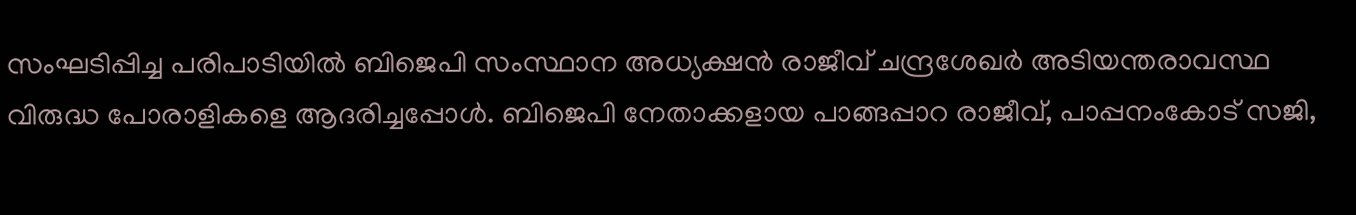സംഘടിപ്പിച്ച പരിപാടിയില്‍ ബിജെപി സംസ്ഥാന അധ്യക്ഷന്‍ രാജീവ് ചന്ദ്രശേഖര്‍ അടിയന്തരാവസ്ഥ വിരുദ്ധ പോരാളികളെ ആദരിച്ചപ്പോള്‍. ബിജെപി നേതാക്കളായ പാങ്ങപ്പാറ രാജീവ്, പാപ്പനംകോട് സജി,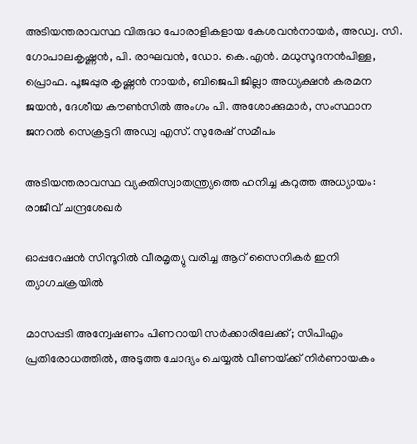അടിയന്തരാവസ്ഥ വിരുദ്ധ പോരാളികളായ കേശവന്‍നായര്‍, അഡ്വ. സി. ഗോപാലകൃഷ്ണന്‍, പി. രാഘവന്‍, ഡോ. കെ.എന്‍. മധുസൂദനന്‍പിള്ള, പ്രൊഫ. പൂജപ്പുര കൃഷ്ണന്‍ നായര്‍, ബിജെപി ജില്ലാ അധ്യക്ഷന്‍ കരമന ജയന്‍, ദേശീയ കൗണ്‍സില്‍ അംഗം പി. അശോക്കുമാര്‍, സംസ്ഥാന ജനറല്‍ സെക്രട്ടറി അഡ്വ എസ്. സുരേഷ് സമീപം

അടിയന്തരാവസ്ഥ വ്യക്തിസ്വാതന്ത്ര്യത്തെ ഹനിച്ച കറുത്ത അധ്യായം: രാജീവ് ചന്ദ്രശേഖര്‍

ഓപ്പറേഷന്‍ സിന്ദൂറില്‍ വീരമൃത്യു വരിച്ച ആറ് സൈനികര്‍ ഇനി ത്യാഗചക്രയില്‍

മാസപ്പടി അന്വേഷണം പിണറായി സര്‍ക്കാരിലേക്ക്; സിപിഎം പ്രതിരോധത്തില്‍, അടുത്ത ചോദ്യം ചെയ്യല്‍ വീണയ്‌ക്ക് നിര്‍ണായകം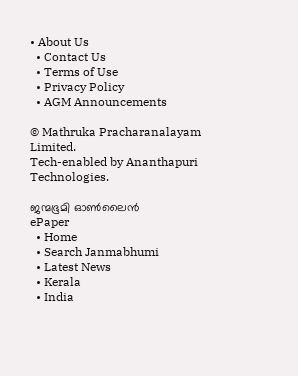• About Us
  • Contact Us
  • Terms of Use
  • Privacy Policy
  • AGM Announcements

© Mathruka Pracharanalayam Limited.
Tech-enabled by Ananthapuri Technologies.

ജന്മഭൂമി ഓണ്‍ലൈന്‍
ePaper
  • Home
  • Search Janmabhumi
  • Latest News
  • Kerala
  • India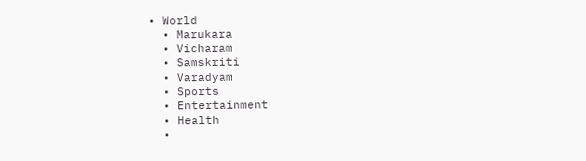• World
  • Marukara
  • Vicharam
  • Samskriti
  • Varadyam
  • Sports
  • Entertainment
  • Health
  •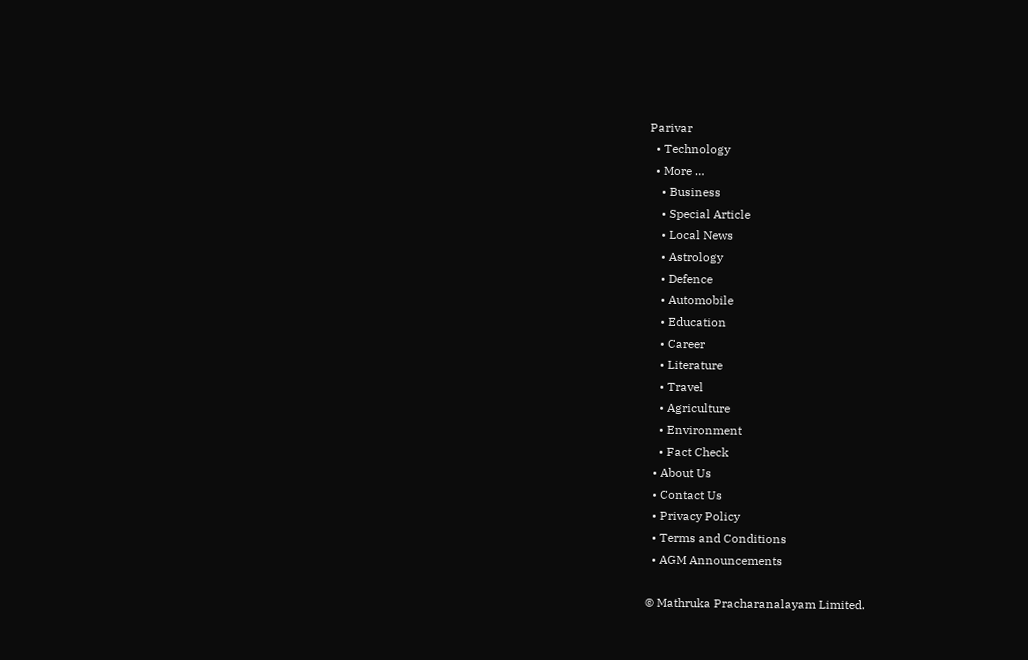Parivar
  • Technology
  • More …
    • Business
    • Special Article
    • Local News
    • Astrology
    • Defence
    • Automobile
    • Education
    • Career
    • Literature
    • Travel
    • Agriculture
    • Environment
    • Fact Check
  • About Us
  • Contact Us
  • Privacy Policy
  • Terms and Conditions
  • AGM Announcements

© Mathruka Pracharanalayam Limited.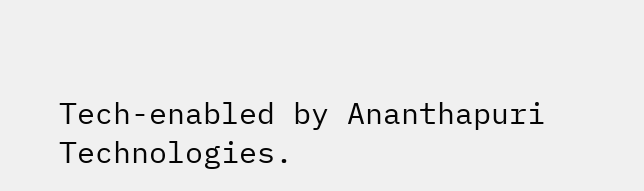Tech-enabled by Ananthapuri Technologies.